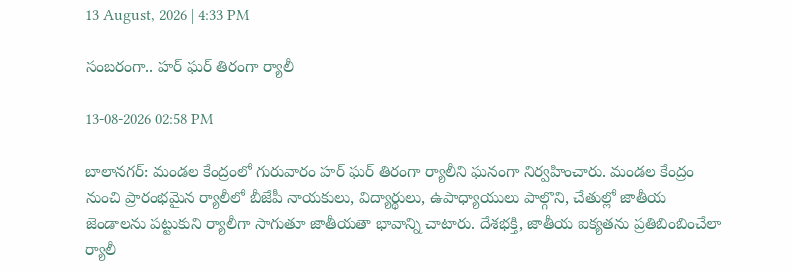13 August, 2026 | 4:33 PM

సంబరంగా.. హర్ ఘర్ తిరంగా ర్యాలీ

13-08-2026 02:58 PM

బాలానగర్: మండల కేంద్రంలో గురువారం హర్ ఘర్ తిరంగా ర్యాలీని ఘనంగా నిర్వహించారు. మండల కేంద్రం నుంచి ప్రారంభమైన ర్యాలీలో బీజేపీ నాయకులు, విద్యార్థులు, ఉపాధ్యాయులు పాల్గొని, చేతుల్లో జాతీయ జెండాలను పట్టుకుని ర్యాలీగా సాగుతూ జాతీయతా భావాన్ని చాటారు. దేశభక్తి, జాతీయ ఐక్యతను ప్రతిబింబించేలా ర్యాలీ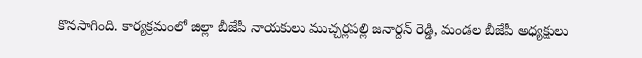కొనసాగింది. కార్యక్రమంలో జిల్లా బీజేపీ నాయకులు ముచ్చర్లపల్లి జనార్దన్ రెడ్డి, మండల బీజేపీ అధ్యక్షులు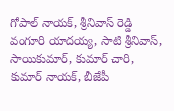గోపాల్ నాయక్, శ్రీనివాస్ రెడ్డి వంగూరి యాదయ్య, సాటి శ్రీనివాస్, సాయికుమార్, కుమార్ చారి, కుమార్ నాయక్, బీజేపీ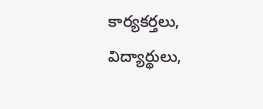కార్యకర్తలు, విద్యార్థులు,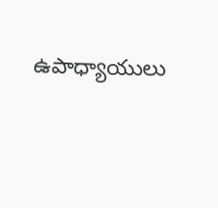ఉపాధ్యాయులు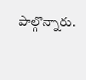పాల్గొన్నారు.